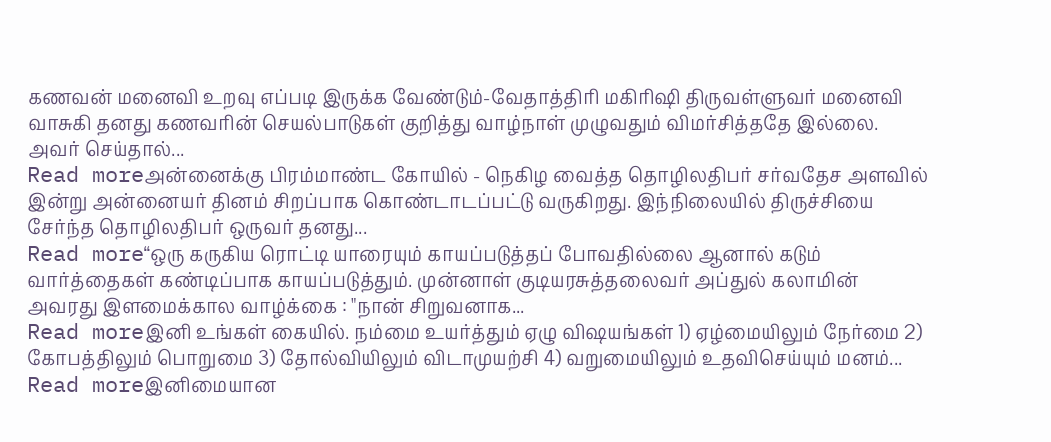கணவன் மனைவி உறவு எப்படி இருக்க வேண்டும்-வேதாத்திரி மகிரிஷி திருவள்ளுவர் மனைவி வாசுகி தனது கணவரின் செயல்பாடுகள் குறித்து வாழ்நாள் முழுவதும் விமர்சித்ததே இல்லை. அவர் செய்தால்...
Read moreஅன்னைக்கு பிரம்மாண்ட கோயில் - நெகிழ வைத்த தொழிலதிபர் சர்வதேச அளவில் இன்று அன்னையர் தினம் சிறப்பாக கொண்டாடப்பட்டு வருகிறது. இந்நிலையில் திருச்சியை சேர்ந்த தொழிலதிபர் ஒருவர் தனது...
Read more“ஒரு கருகிய ரொட்டி யாரையும் காயப்படுத்தப் போவதில்லை ஆனால் கடும் வார்த்தைகள் கண்டிப்பாக காயப்படுத்தும். முன்னாள் குடியரசுத்தலைவர் அப்துல் கலாமின் அவரது இளமைக்கால வாழ்க்கை : "நான் சிறுவனாக...
Read moreஇனி உங்கள் கையில். நம்மை உயர்த்தும் ஏழு விஷயங்கள் 1) ஏழ்மையிலும் நேர்மை 2) கோபத்திலும் பொறுமை 3) தோல்வியிலும் விடாமுயற்சி 4) வறுமையிலும் உதவிசெய்யும் மனம்...
Read moreஇனிமையான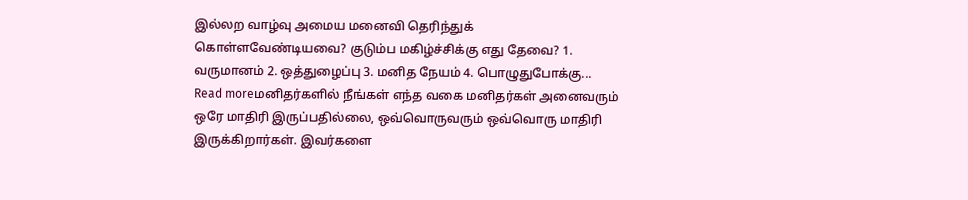இல்லற வாழ்வு அமைய மனைவி தெரிந்துக் கொள்ளவேண்டியவை? குடும்ப மகிழ்ச்சிக்கு எது தேவை? 1. வருமானம் 2. ஒத்துழைப்பு 3. மனித நேயம் 4. பொழுதுபோக்கு...
Read moreமனிதர்களில் நீங்கள் எந்த வகை மனிதர்கள் அனைவரும் ஒரே மாதிரி இருப்பதில்லை, ஒவ்வொருவரும் ஒவ்வொரு மாதிரி இருக்கிறார்கள். இவர்களை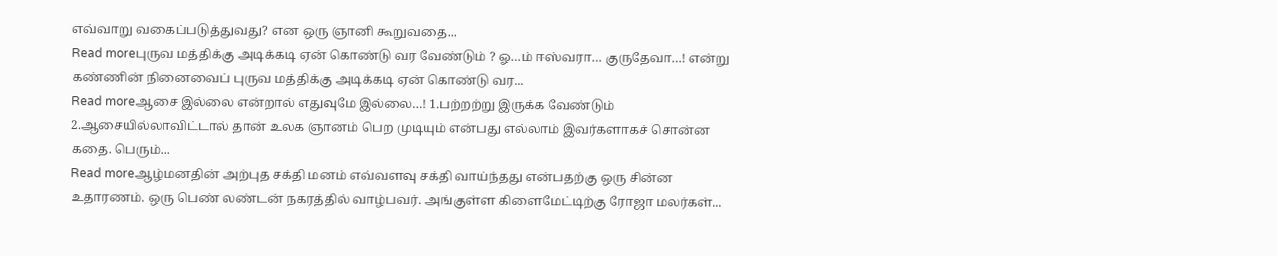எவ்வாறு வகைப்படுத்துவது? என ஒரு ஞானி கூறுவதை...
Read moreபுருவ மத்திக்கு அடிக்கடி ஏன் கொண்டு வர வேண்டும் ? ஓ…ம் ஈஸ்வரா… குருதேவா…! என்று கண்ணின் நினைவைப் புருவ மத்திக்கு அடிக்கடி ஏன் கொண்டு வர...
Read moreஆசை இல்லை என்றால் எதுவுமே இல்லை…! 1.பற்றற்று இருக்க வேண்டும் 2.ஆசையில்லாவிட்டால் தான் உலக ஞானம் பெற முடியும் என்பது எல்லாம் இவர்களாகச் சொன்ன கதை. பெரும்...
Read moreஆழ்மனதின் அற்புத சக்தி மனம் எவ்வளவு சக்தி வாய்ந்தது என்பதற்கு ஒரு சின்ன உதாரணம். ஒரு பெண் லண்டன் நகரத்தில் வாழ்பவர். அங்குள்ள கிளைமேட்டிற்கு ரோஜா மலர்கள்...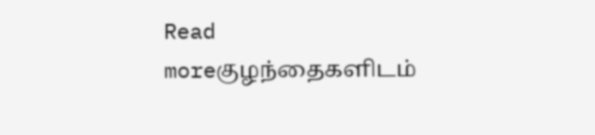Read moreகுழந்தைகளிடம்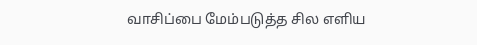வாசிப்பை மேம்படுத்த சில எளிய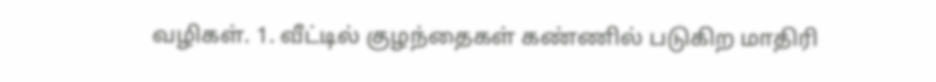வழிகள். 1. வீட்டில் குழந்தைகள் கண்ணில் படுகிற மாதிரி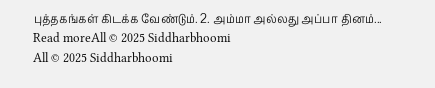புத்தகங்கள் கிடக்க வேண்டும். 2. அம்மா அல்லது அப்பா தினம்...
Read moreAll © 2025 Siddharbhoomi
All © 2025 Siddharbhoomi